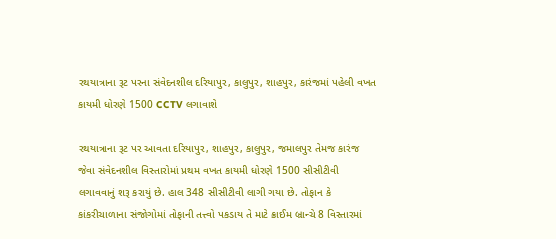રથયાત્રાના રૂટ પરના સંવેદનશીલ દરિયાપુર, કાલુપુર, શાહપુર, કારંજમાં પહેલી વખત કાયમી ધોરણે 1500 CCTV લગાવાશે

રથયાત્રાના રૂટ પર આવતા દરિયાપુર, શાહપુર, કાલુપુર, જમાલપુર તેમજ કારંજ જેવા સંવેદનશીલ વિસ્તારોમાં પ્રથમ વખત કાયમી ધોરણે 1500 સીસીટીવી લગાવવાનું શરૂ કરાયું છે. હાલ 348 સીસીટીવી લાગી ગયા છે. તોફાન કે કાંકરીચાળાના સંજોગોમાં તોફાની તત્ત્વો પકડાય તે માટે ક્રાઈમ બ્રાન્ચે 8 વિસ્તારમાં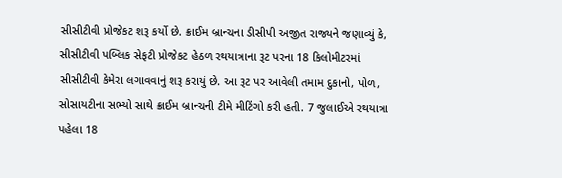સીસીટીવી પ્રોજેકટ શરૂ કર્યો છે. ક્રાઈમ બ્રાન્ચના ડીસીપી અજીત રાજ્યને જણાવ્યું કે, સીસીટીવી પબ્લિક સેફટી પ્રોજેકટ હેઠળ રથયાત્રાના રૂટ પરના 18 કિલોમીટરમાં સીસીટીવી કેમેરા લગાવવાનું શરૂ કરાયું છે. આ રૂટ પર આવેલી તમામ દુકાનો, પોળ, સોસાયટીના સભ્યો સાથે ક્રાઈમ બ્રાન્ચની ટીમે મીટિંગો કરી હતી. 7 જુલાઈએ રથયાત્રા પહેલા 18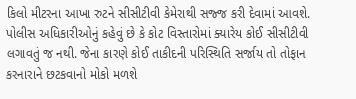કિલો મીટરના આખા રુટને સીસીટીવી કેમેરાથી સજ્જ કરી દેવામાં આવશે. પોલીસ અધિકારીઓનું કહેવું છે કે કોટ વિસ્તારોમાં ક્યારેય કોઈ સીસીટીવી લગાવતું જ નથી. જેના કારણે કોઈ તાકીદની પરિસ્થિતિ સર્જાય તો તોફાન કરનારાને છટકવાનો મોકો મળશે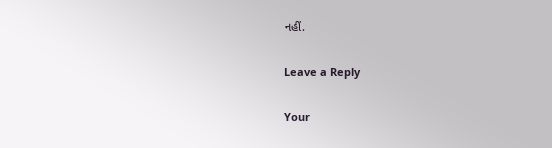નહીં.

Leave a Reply

Your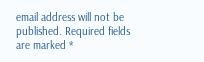email address will not be published. Required fields are marked *